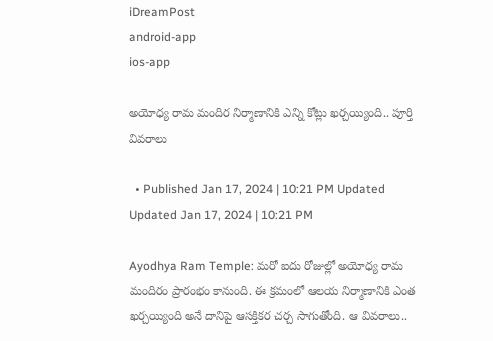iDreamPost
android-app
ios-app

అయోధ్య రామ మందిర నిర్మాణానికి ఎన్ని కోట్లు ఖర్చయ్యింది.. పూర్తి వివరాలు

  • Published Jan 17, 2024 | 10:21 PM Updated Updated Jan 17, 2024 | 10:21 PM

Ayodhya Ram Temple: మరో ఐదు రోజుల్లో అయోధ్య రామ మందిరం ప్రారంభం కానుంది. ఈ క్రమంలో ఆలయ నిర్మాణానికి ఎంత ఖర్చయ్యింది అనే దానిపై ఆసక్తికర చర్చ సాగుతోంది. ఆ వివరాలు..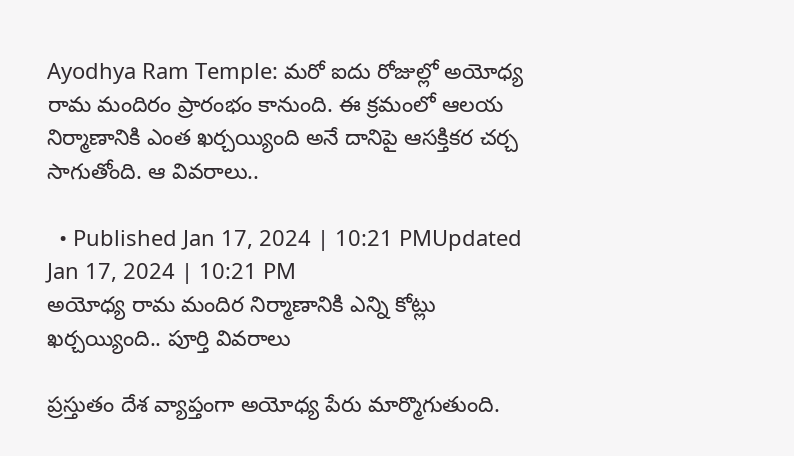Ayodhya Ram Temple: మరో ఐదు రోజుల్లో అయోధ్య రామ మందిరం ప్రారంభం కానుంది. ఈ క్రమంలో ఆలయ నిర్మాణానికి ఎంత ఖర్చయ్యింది అనే దానిపై ఆసక్తికర చర్చ సాగుతోంది. ఆ వివరాలు..

  • Published Jan 17, 2024 | 10:21 PMUpdated Jan 17, 2024 | 10:21 PM
అయోధ్య రామ మందిర నిర్మాణానికి ఎన్ని కోట్లు ఖర్చయ్యింది.. పూర్తి వివరాలు

ప్రస్తుతం దేశ వ్యాప్తంగా అయోధ్య పేరు మార్మొగుతుంది.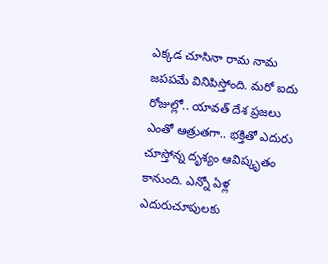ఎక్కడ చూసినా రామ నామ జపపమే వినిపిస్తోంది. మరో ఐదు రోజుల్లో.. యావత్‌ దేశ ప్రజలు ఎంతో ఆత్రుతగా.. భక్తితో ఎదురు చూస్తోన్న దృశ్యం ఆవిష్కృతం కానుంది. ఎన్నో ఏళ్ల ఎదురుచూపులకు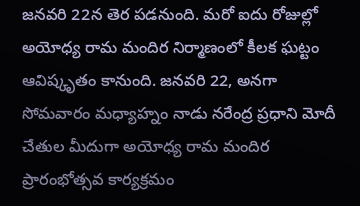జనవరి 22న తెర పడనుంది. మరో ఐదు రోజుల్లో అయోధ్య రామ మందిర నిర్మాణంలో కీలక ఘట్టం ఆవిష్కృతం కానుంది. జనవరి 22, అనగా సోమవారం మధ్యాహ్నం నాడు నరేంద్ర ప్రధాని మోదీ చేతుల మీదుగా అయోధ్య రామ మందిర ప్రారంభోత్సవ కార్యక్రమం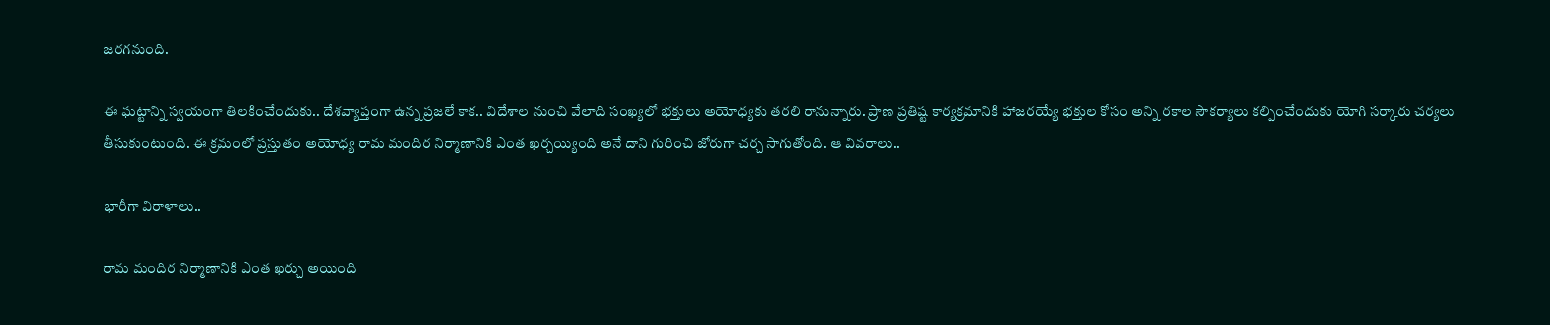జరగనుంది.

ఈ ఘట్టాన్ని స్వయంగా తిలకించేందుకు.. దేశవ్యాప్తంగా ఉన్న ప్రజలే కాక.. విదేశాల నుంచి వేలాది సంఖ్యలో భక్తులు అయోధ్యకు తరలి రానున్నారు. ప్రాణ ప్రతిష్ట కార్యక్రమానికి హాజరయ్యే భక్తుల కోసం అన్ని రకాల సౌకర్యాలు కల్పించేందుకు యోగి సర్కారు చర్యలు తీసుకుంటుంది. ఈ క్రమంలో ప్రస్తుతం అయోధ్య రామ మందిర నిర్మాణానికి ఎంత ఖర్చయ్యింది అనే దాని గురించి జోరుగా చర్చ సాగుతోంది. ఆ వివరాలు..

భారీగా విరాళాలు..

రామ మందిర నిర్మాణానికి ఎంత ఖర్చు అయింది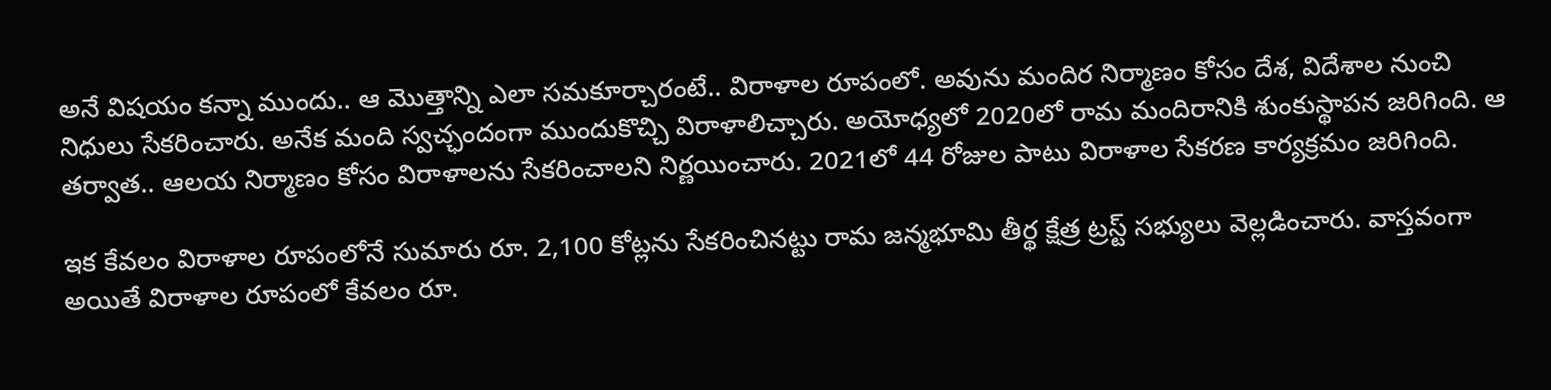అనే విషయం కన్నా ముందు.. ఆ మొత్తాన్ని ఎలా సమకూర్చారంటే.. విరాళాల రూపంలో. అవును మందిర నిర్మాణం కోసం దేశ, విదేశాల నుంచి నిధులు సేకరించారు. అనేక మంది స్వచ్ఛందంగా ముందుకొచ్చి విరాళాలిచ్చారు. అయోధ్యలో 2020లో రామ మందిరానికి శుంకుస్థాపన జరిగింది. ఆ తర్వాత.. ఆలయ నిర్మాణం కోసం విరాళాలను సేకరించాలని నిర్ణయించారు. 2021లో 44 రోజుల పాటు విరాళాల సేకరణ కార్యక్రమం జరిగింది.

ఇక కేవలం విరాళాల రూపంలోనే సుమారు రూ. 2,100 కోట్లను సేకరించినట్టు రామ జన్మభూమి తీర్థ క్షేత్ర ట్రస్ట్ సభ్యులు వెల్లడించారు. వాస్తవంగా అయితే విరాళాల రూపంలో కేవలం రూ.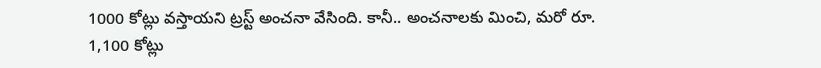1000 కోట్లు వస్తాయని ట్రస్ట్ అంచనా వేసింది. కానీ.. అంచనాలకు మించి, మరో రూ. 1,100 కోట్లు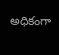అధికంగా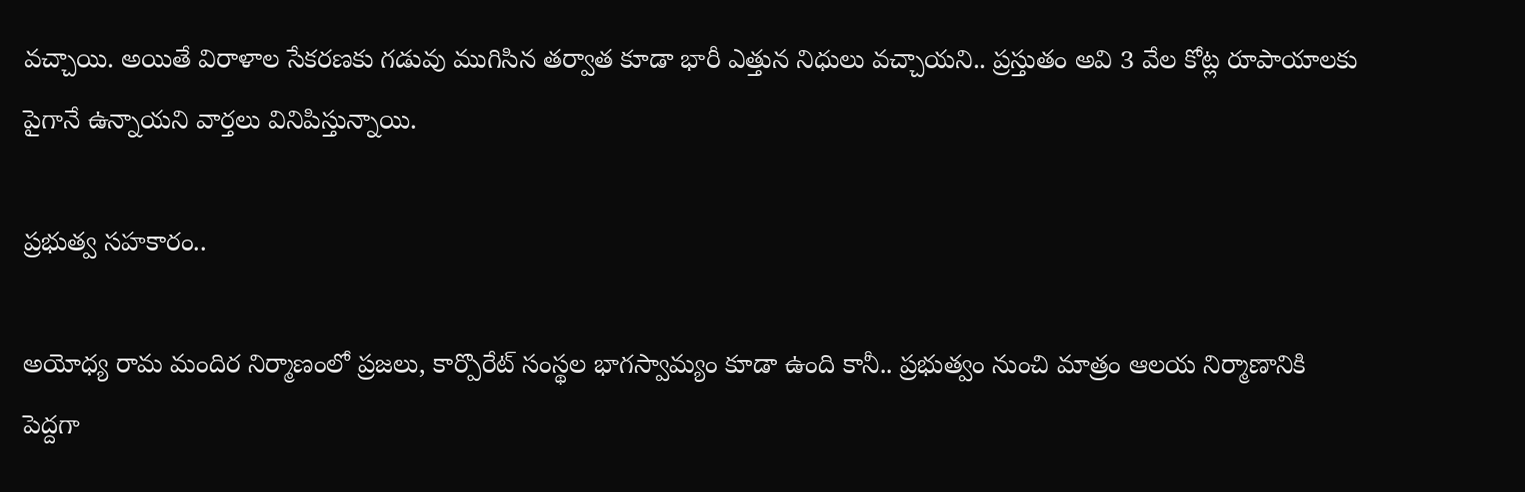వచ్చాయి. అయితే విరాళాల సేకరణకు గడువు ముగిసిన తర్వాత కూడా భారీ ఎత్తున నిధులు వచ్చాయని.. ప్రస్తుతం అవి 3 వేల కోట్ల రూపాయాలకు పైగానే ఉన్నాయని వార్తలు వినిపిస్తున్నాయి.

ప్రభుత్వ సహకారం..

అయోధ్య రామ మందిర నిర్మాణంలో ప్రజలు, కార్పొరేట్‌ సంస్థల భాగస్వామ్యం కూడా ఉంది కానీ.. ప్రభుత్వం నుంచి మాత్రం ఆలయ నిర్మాణానికి పెద్దగా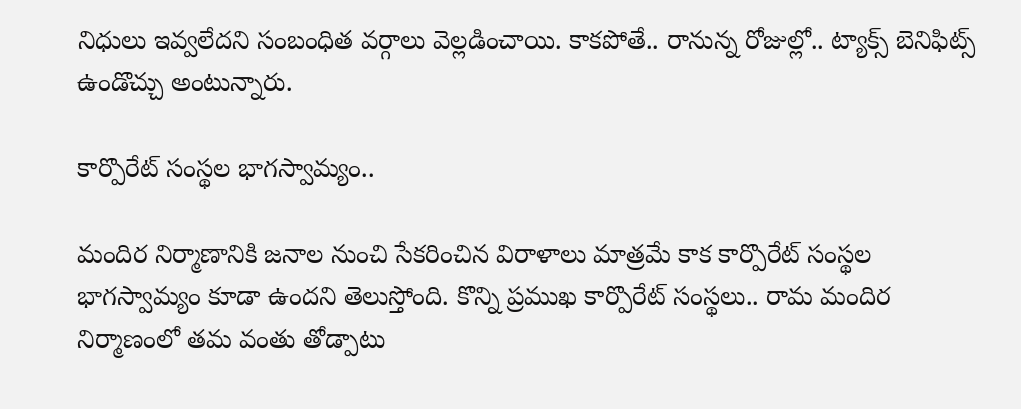నిధులు ఇవ్వలేదని సంబంధిత వర్గాలు వెల్లడించాయి. కాకపోతే.. రానున్న రోజుల్లో.. ట్యాక్స్ బెనిఫిట్స్ ఉండొచ్చు అంటున్నారు.

కార్పొరేట్‌ సంస్థల భాగస్వామ్యం..

మందిర నిర్మాణానికి జనాల నుంచి సేకరించిన విరాళాలు మాత్రమే కాక కార్పొరేట్‌ సంస్థల భాగస్వామ్యం కూడా ఉందని తెలుస్తోంది. కొన్ని ప్రముఖ కార్పొరేట్ సంస్థలు.. రామ మందిర నిర్మాణంలో తమ వంతు తోడ్పాటు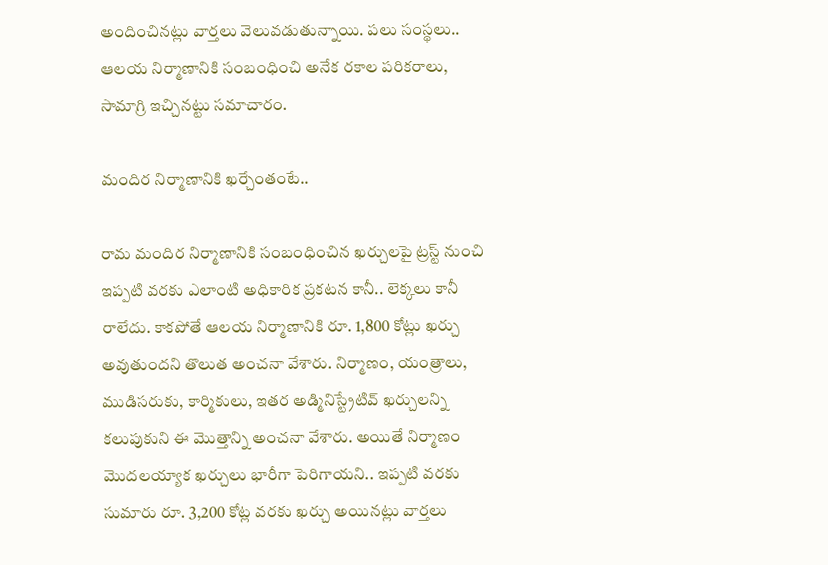అందించినట్లు వార్తలు వెలువడుతున్నాయి. పలు సంస్థలు.. ఆలయ నిర్మాణానికి సంబంధించి అనేక రకాల పరికరాలు, సామాగ్రి ఇచ్చినట్టు సమాచారం.

మందిర నిర్మాణానికి ఖర్చేంతంటే..

రామ మందిర నిర్మాణానికి సంబంధించిన ఖర్చులపై ట్రస్ట్ నుంచి ఇప్పటి వరకు ఎలాంటి అధికారిక ప్రకటన కానీ.. లెక్కలు కానీ రాలేదు. కాకపోతే ఆలయ నిర్మాణానికి రూ. 1,800 కోట్లు ఖర్చు అవుతుందని తొలుత అంచనా వేశారు. నిర్మాణం, యంత్రాలు, ముడిసరుకు, కార్మికులు, ఇతర అడ్మినిస్ట్రేటివ్ ఖర్చులన్ని కలుపుకుని ఈ మొత్తాన్ని అంచనా వేశారు. అయితే నిర్మాణం మొదలయ్యాక ఖర్చులు భారీగా పెరిగాయని.. ఇప్పటి వరకు సుమారు రూ. 3,200 కోట్ల వరకు ఖర్చు అయినట్లు వార్తలు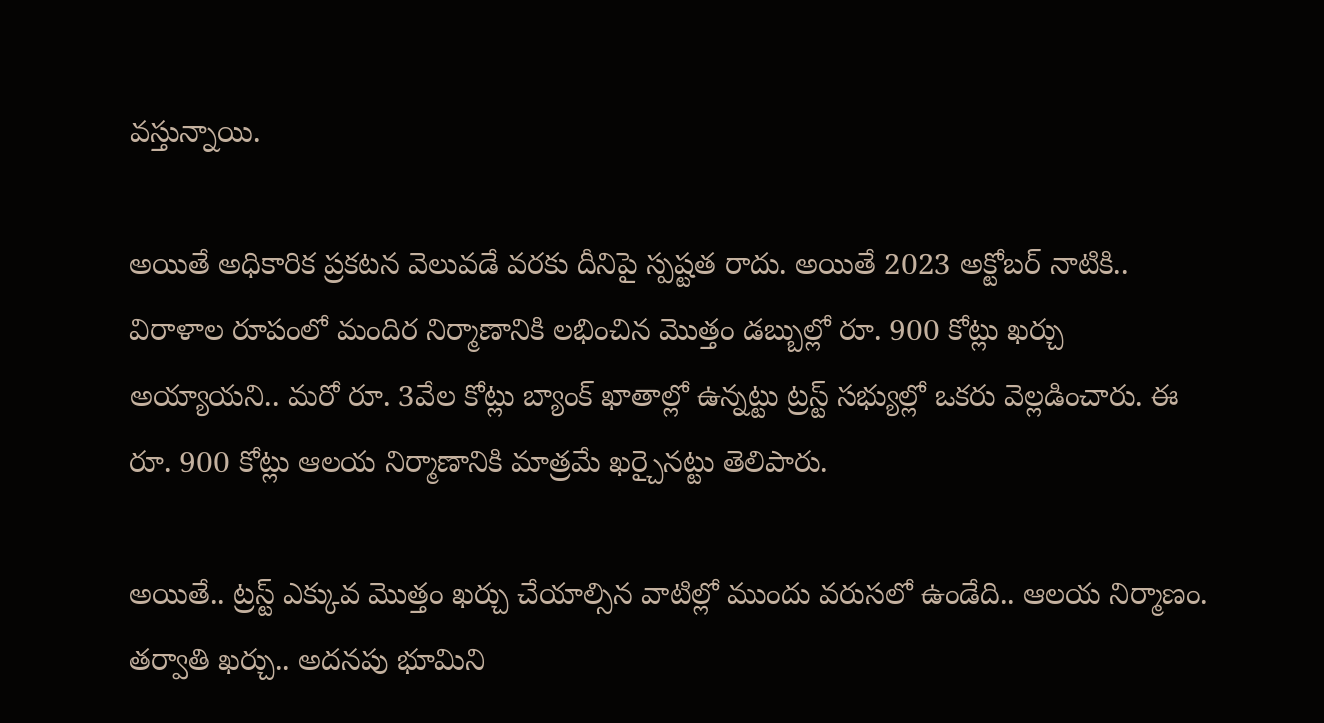వస్తున్నాయి.

అయితే అధికారిక ప్రకటన వెలువడే వరకు దీనిపై స్పష్టత రాదు. అయితే 2023 అక్టోబర్ నాటికి.. విరాళాల రూపంలో మందిర నిర్మాణానికి లభించిన మొత్తం డబ్బుల్లో రూ. 900 కోట్లు ఖర్చు అయ్యాయని.. మరో రూ. 3వేల కోట్లు బ్యాంక్ ఖాతాల్లో ఉన్నట్టు ట్రస్ట్ సభ్యుల్లో ఒకరు వెల్లడించారు. ఈ రూ. 900 కోట్లు ఆలయ నిర్మాణానికి మాత్రమే ఖర్చైనట్టు తెలిపారు.

అయితే.. ట్రస్ట్ ఎక్కువ మొత్తం ఖర్చు చేయాల్సిన వాటిల్లో ముందు వరుసలో ఉండేది.. ఆలయ నిర్మాణం. తర్వాతి ఖర్చు.. అదనపు భూమిని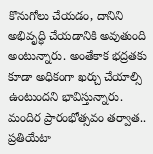కొనుగోలు చేయడం, దానిని అభివృద్ధి చేయడానికి అవుతుంది అంటున్నారు. అంతేకాక భద్రతకు కూడా అధికంగా ఖర్చు చేయాల్సి ఉంటుందని భావిస్తున్నారు. మందిర ప్రారంభోత్సవం తర్వాత.. ప్రతియేటా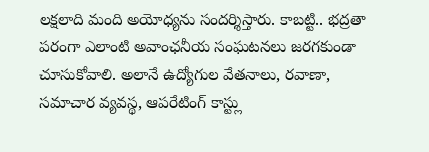లక్షలాది మంది అయోధ్యను సందర్శిస్తారు. కాబట్టి.. భద్రతా పరంగా ఎలాంటి అవాంఛనీయ సంఘటనలు జరగకుండా చూసుకోవాలి. అలానే ఉద్యోగుల వేతనాలు, రవాణా, సమాచార వ్యవస్థ, ఆపరేటింగ్ కాస్ట్లు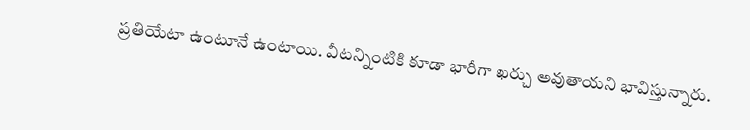ప్రతియేటా ఉంటూనే ఉంటాయి. వీటన్నింటికి కూడా భారీగా ఖర్చు అవుతాయని భావిస్తున్నారు.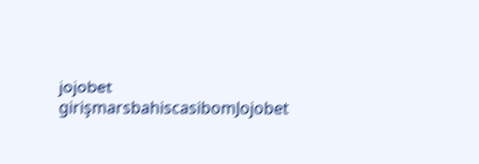jojobet girişmarsbahiscasibomJojobet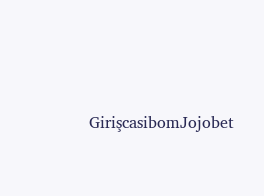GirişcasibomJojobet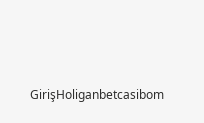GirişHoliganbetcasibom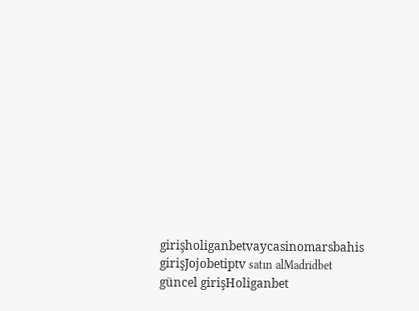girişholiganbetvaycasinomarsbahis girişJojobetiptv satın alMadridbet güncel girişHoliganbet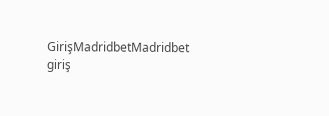GirişMadridbetMadridbet giriş